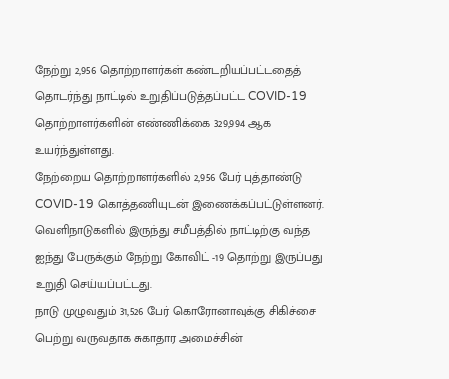நேற்று 2,956 தொற்றாளர்கள் கண்டறியப்பட்டதைத் தொடர்ந்து நாட்டில் உறுதிப்படுத்தப்பட்ட COVID-19 தொற்றாளர்களின் எண்ணிக்கை 329,994 ஆக உயர்ந்துள்ளது.
நேற்றைய தொற்றாளர்களில் 2,956 பேர் புத்தாண்டு COVID-19 கொத்தணியுடன் இணைக்கப்பட்டுள்ளனர்.
வெளிநாடுகளில் இருந்து சமீபத்தில் நாட்டிற்கு வந்த ஐந்து பேருக்கும் நேற்று கோவிட் -19 தொற்று இருப்பது உறுதி செய்யப்பட்டது.
நாடு முழுவதும் 31,526 பேர் கொரோனாவுக்கு சிகிச்சை பெற்று வருவதாக சுகாதார அமைச்சின்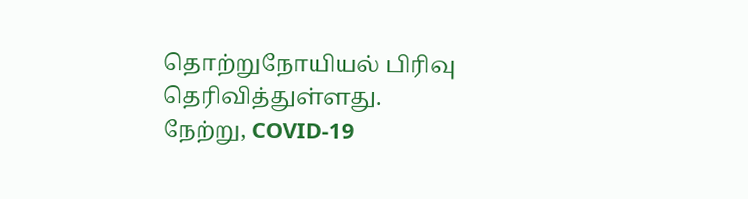தொற்றுநோயியல் பிரிவு தெரிவித்துள்ளது.
நேற்று, COVID-19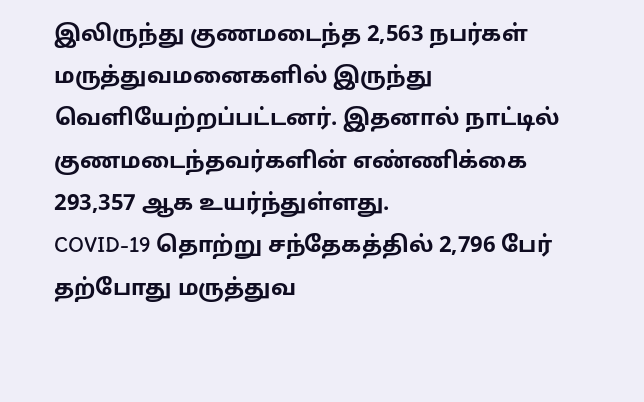இலிருந்து குணமடைந்த 2,563 நபர்கள் மருத்துவமனைகளில் இருந்து வெளியேற்றப்பட்டனர். இதனால் நாட்டில் குணமடைந்தவர்களின் எண்ணிக்கை 293,357 ஆக உயர்ந்துள்ளது.
COVID-19 தொற்று சந்தேகத்தில் 2,796 பேர் தற்போது மருத்துவ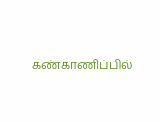கண்காணிப்பில்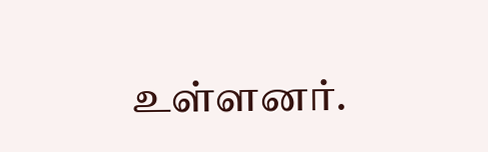உள்ளனர்.